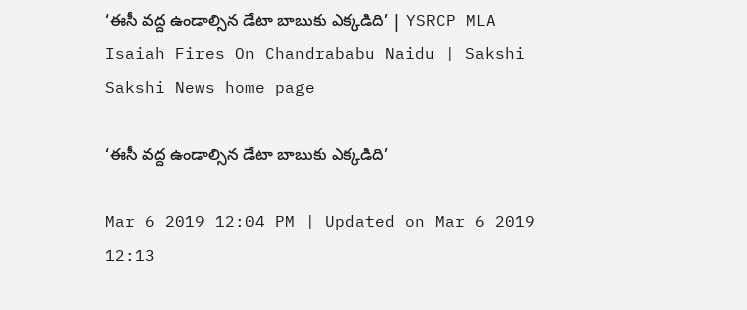‘ఈసీ వద్ద ఉండాల్సిన డేటా బాబుకు ఎక్కడిది’ | YSRCP MLA Isaiah Fires On Chandrababu Naidu | Sakshi
Sakshi News home page

‘ఈసీ వద్ద ఉండాల్సిన డేటా బాబుకు ఎక్కడిది’

Mar 6 2019 12:04 PM | Updated on Mar 6 2019 12:13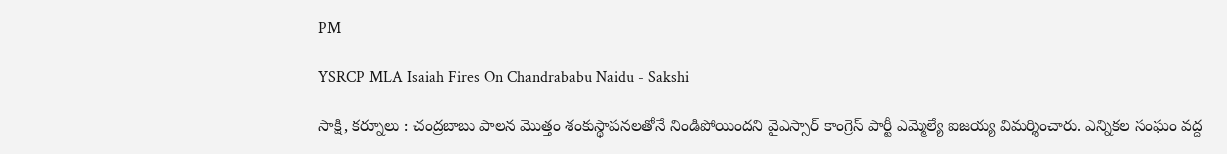PM

YSRCP MLA Isaiah Fires On Chandrababu Naidu - Sakshi

సాక్షి, కర్నూలు : చంద్రబాబు పాలన మొత్తం శంకుస్థాపనలతోనే నిండిపోయిందని వైఎస్సార్‌ కాంగ్రెస్‌ పార్టీ ఎమ్మెల్యే ఐజయ్య విమర్శించారు. ఎన్నికల సంఘం వద్ద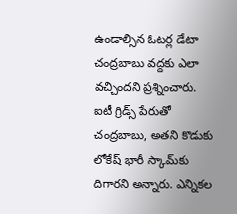ఉండాల్సిన ఓటర్ల డేటా చంద్రబాబు వద్దకు ఎలా వచ్చిందని ప్రశ్నించారు. ఐటీ గ్రిడ్స్‌ పేరుతో చంద్రబాబు, అతని కొడుకు లోకేష్‌ భారీ స్కామ్‌కు దిగారని అన్నారు. ఎన్నికల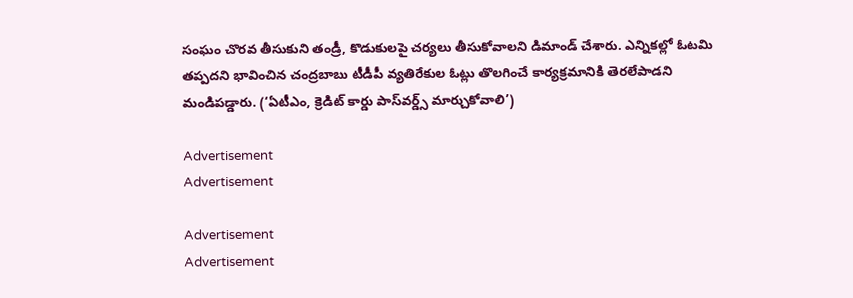సంఘం చొరవ తీసుకుని తండ్రీ, కొడుకులపై చర్యలు తీసుకోవాలని డిమాండ్‌ చేశారు. ఎన్నికల్లో ఓటమి తప్పదని భావించిన చంద్రబాబు టీడీపీ వ్యతిరేకుల ఓట్లు తొలగించే కార్యక్రమానికి తెరలేపాడని మండిపడ్డారు. (‘ఏటీఎం, క్రెడిట్‌ కార్డు పాస్‌వర్డ్స్‌ మార్చుకోవాలి’)

Advertisement
Advertisement

Advertisement
Advertisement